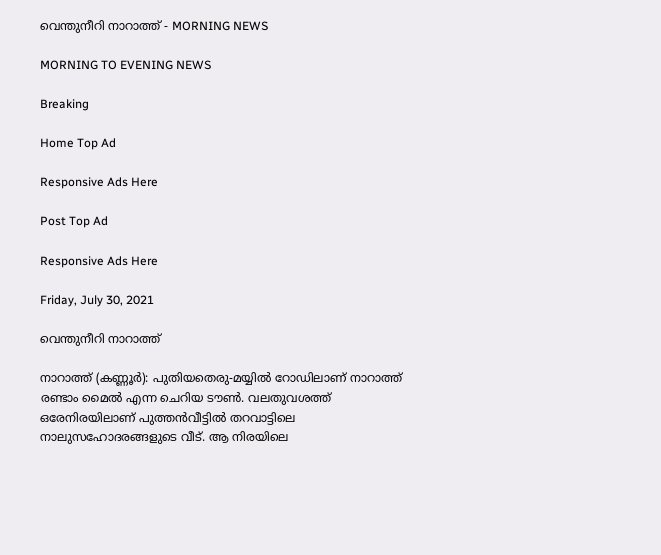വെന്തുനീറി നാറാത്ത് - MORNING NEWS

MORNING TO EVENING NEWS

Breaking

Home Top Ad

Responsive Ads Here

Post Top Ad

Responsive Ads Here

Friday, July 30, 2021

വെന്തുനീറി നാറാത്ത്

നാറാത്ത് (കണ്ണൂർ): പുതിയതെരു-മയ്യിൽ റോഡിലാണ്‌ നാറാത്ത് രണ്ടാം മൈൽ എന്ന ചെറിയ ടൗൺ. വലതുവശത്ത് ഒരേനിരയിലാണ് പുത്തൻവീട്ടിൽ തറവാട്ടിലെ നാലുസഹോദരങ്ങളുടെ വീട്. ആ നിരയിലെ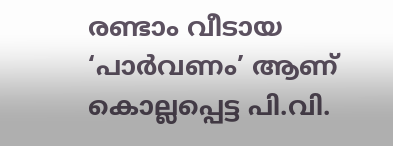രണ്ടാം വീടായ ‘പാർവണം’ ആണ് കൊല്ലപ്പെട്ട പി.വി.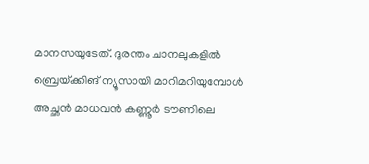മാനസയുടേത്. ദുരന്തം ചാനലുകളിൽ ബ്രെയ്‌ക്കിങ്‌ ന്യൂസായി മാറിമറിയുമ്പോൾ അച്ഛൻ മാധവൻ കണ്ണൂർ ടൗണിലെ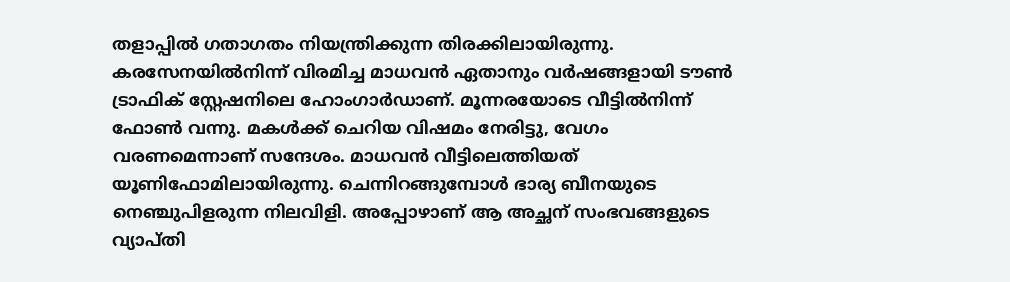തളാപ്പിൽ ഗതാഗതം നിയന്ത്രിക്കുന്ന തിരക്കിലായിരുന്നു. കരസേനയിൽനിന്ന് വിരമിച്ച മാധവൻ ഏതാനും വർഷങ്ങളായി ടൗൺ ട്രാഫിക് സ്റ്റേഷനിലെ ഹോംഗാർഡാണ്. മൂന്നരയോടെ വീട്ടിൽനിന്ന് ഫോൺ വന്നു. മകൾക്ക് ചെറിയ വിഷമം നേരിട്ടു, വേഗം വരണമെന്നാണ് സന്ദേശം. മാധവൻ വീട്ടിലെത്തിയത് യൂണിഫോമിലായിരുന്നു. ചെന്നിറങ്ങുമ്പോൾ ഭാര്യ ബീനയുടെ നെഞ്ചുപിളരുന്ന നിലവിളി. അപ്പോഴാണ് ആ അച്ഛന് സംഭവങ്ങളുടെ വ്യാപ്തി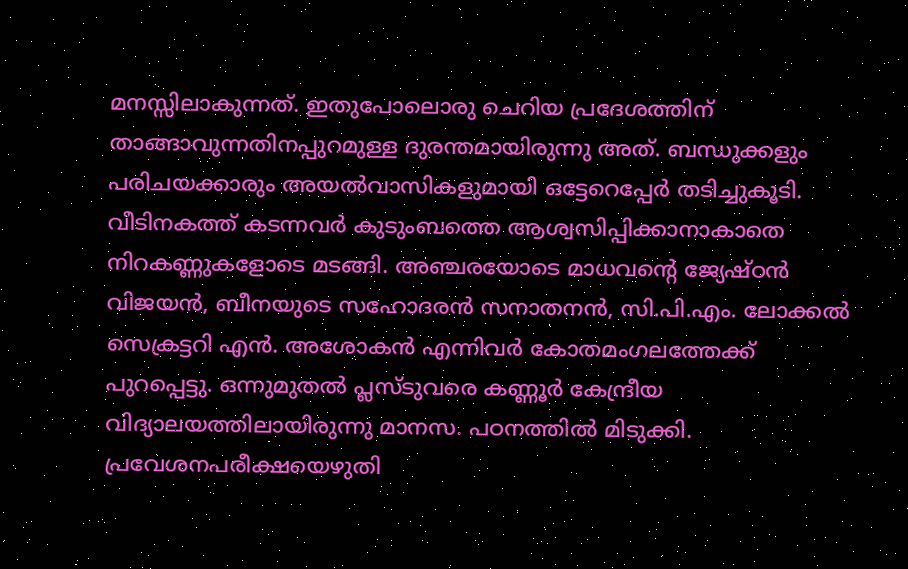മനസ്സിലാകുന്നത്. ഇതുപോലൊരു ചെറിയ പ്രദേശത്തിന് താങ്ങാവുന്നതിനപ്പുറമുള്ള ദുരന്തമായിരുന്നു അത്. ബന്ധുക്കളും പരിചയക്കാരും അയൽവാസികളുമായി ഒട്ടേറെപ്പേർ തടിച്ചുകൂടി. വീടിനകത്ത് കടന്നവർ കുടുംബത്തെ ആശ്വസിപ്പിക്കാനാകാതെ നിറകണ്ണുകളോടെ മടങ്ങി. അഞ്ചരയോടെ മാധവന്റെ ജ്യേഷ്ഠൻ വിജയൻ, ബീനയുടെ സഹോദരൻ സനാതനൻ, സി.പി.എം. ലോക്കൽ സെക്രട്ടറി എൻ. അശോകൻ എന്നിവർ കോതമംഗലത്തേക്ക് പുറപ്പെട്ടു. ഒന്നുമുതൽ പ്ലസ്ടുവരെ കണ്ണൂർ കേന്ദ്രീയ വിദ്യാലയത്തിലായിരുന്നു മാനസ. പഠനത്തിൽ മിടുക്കി. പ്രവേശനപരീക്ഷയെഴുതി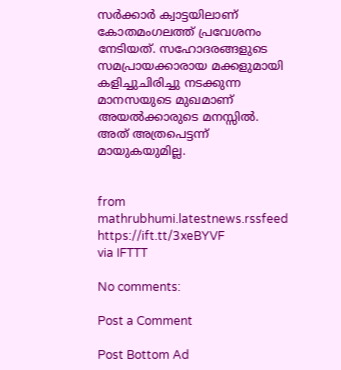സർക്കാർ ക്വാട്ടയിലാണ് കോതമംഗലത്ത് പ്രവേശനം നേടിയത്. സഹോദരങ്ങളുടെ സമപ്രായക്കാരായ മക്കളുമായി കളിച്ചുചിരിച്ചു നടക്കുന്ന മാനസയുടെ മുഖമാണ് അയൽക്കാരുടെ മനസ്സിൽ. അത് അത്രപെട്ടന്ന് മായുകയുമില്ല.


from mathrubhumi.latestnews.rssfeed https://ift.tt/3xeBYVF
via IFTTT

No comments:

Post a Comment

Post Bottom Ad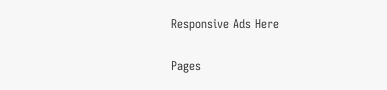Responsive Ads Here

Pages